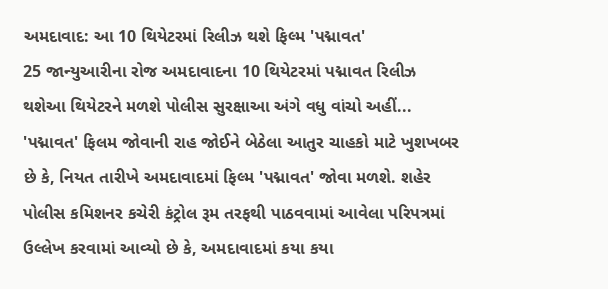અમદાવાદ: આ 10 થિયેટરમાં રિલીઝ થશે ફિલ્મ 'પદ્માવત'
25 જાન્યુઆરીના રોજ અમદાવાદના 10 થિયેટરમાં પદ્માવત રિલીઝ થશેઆ થિયેટરને મળશે પોલીસ સુરક્ષાઆ અંગે વધુ વાંચો અહીં...
'પદ્માવત' ફિલમ જોવાની રાહ જોઈને બેઠેલા આતુર ચાહકો માટે ખુશખબર છે કે, નિયત તારીખે અમદાવાદમાં ફિલ્મ 'પદ્માવત' જોવા મળશે. શહેર પોલીસ કમિશનર કચેરી કંટ્રોલ રૂમ તરફથી પાઠવવામાં આવેલા પરિપત્રમાં ઉલ્લેખ કરવામાં આવ્યો છે કે, અમદાવાદમાં કયા કયા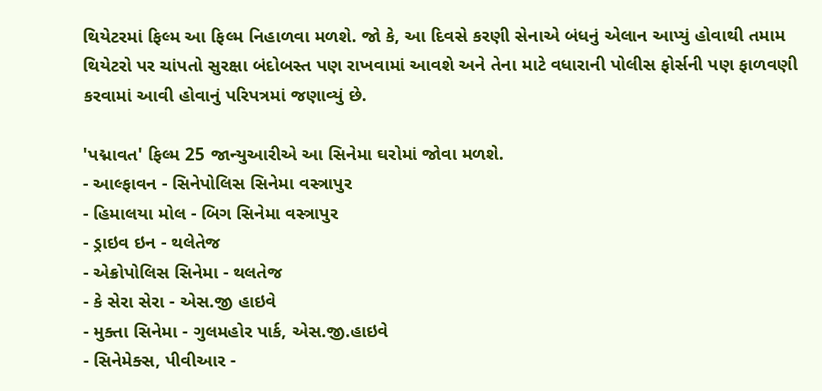થિયેટરમાં ફિલ્મ આ ફિલ્મ નિહાળવા મળશે. જો કે, આ દિવસે કરણી સેનાએ બંધનું એલાન આપ્યું હોવાથી તમામ થિયેટરો પર ચાંપતો સુરક્ષા બંદોબસ્ત પણ રાખવામાં આવશે અને તેના માટે વધારાની પોલીસ ફોર્સની પણ ફાળવણી કરવામાં આવી હોવાનું પરિપત્રમાં જણાવ્યું છે.

'પદ્માવત' ફિલ્મ 25 જાન્યુઆરીએ આ સિનેમા ઘરોમાં જોવા મળશે.
- આલ્ફાવન - સિનેપોલિસ સિનેમા વસ્ત્રાપુર
- હિમાલયા મોલ - બિગ સિનેમા વસ્ત્રાપુર
- ડ્રાઇવ ઇન - થલેતેજ
- એક્રોપોલિસ સિનેમા - થલતેજ
- કે સેરા સેરા - એસ.જી હાઇવે
- મુક્તા સિનેમા - ગુલમહોર પાર્ક, એસ.જી.હાઇવે
- સિનેમેક્સ, પીવીઆર -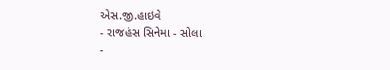એસ.જી.હાઇવે
- રાજહંસ સિનેમા - સોલા
-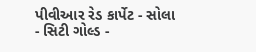પીવીઆર રેડ કાર્પેટ - સોલા
- સિટી ગોલ્ડ -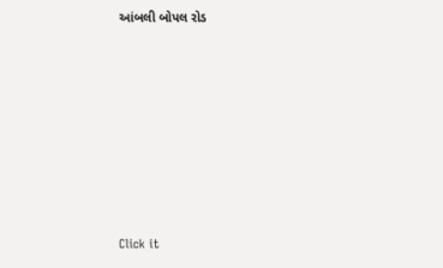આંબલી બોપલ રોડ












Click it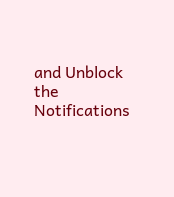and Unblock the Notifications